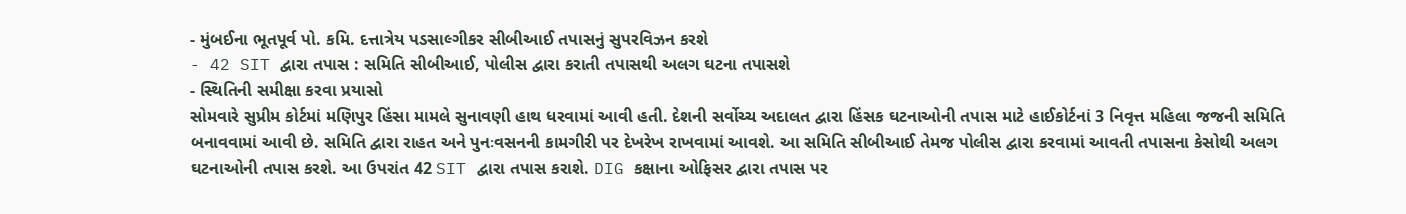- મુંબઈના ભૂતપૂર્વ પો. કમિ. દત્તાત્રેય પડસાલ્ગીકર સીબીઆઈ તપાસનું સુપરવિઝન કરશે
- 42 SIT દ્વારા તપાસ : સમિતિ સીબીઆઈ, પોલીસ દ્વારા કરાતી તપાસથી અલગ ઘટના તપાસશે
- સ્થિતિની સમીક્ષા કરવા પ્રયાસો
સોમવારે સુપ્રીમ કોર્ટમાં મણિપુર હિંસા મામલે સુનાવણી હાથ ધરવામાં આવી હતી. દેશની સર્વોચ્ચ અદાલત દ્વારા હિંસક ઘટનાઓની તપાસ માટે હાઈકોર્ટનાં 3 નિવૃત્ત મહિલા જજની સમિતિ બનાવવામાં આવી છે. સમિતિ દ્વારા રાહત અને પુનઃવસનની કામગીરી પર દેખરેખ રાખવામાં આવશે. આ સમિતિ સીબીઆઈ તેમજ પોલીસ દ્વારા કરવામાં આવતી તપાસના કેસોથી અલગ ઘટનાઓની તપાસ કરશે. આ ઉપરાંત 42 SIT દ્વારા તપાસ કરાશે. DIG કક્ષાના ઓફિસર દ્વારા તપાસ પર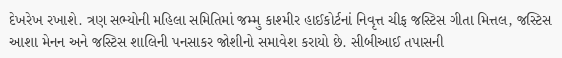દેખરેખ રખાશે. ત્રણ સભ્યોની મહિલા સમિતિમાં જમ્મુ કાશ્મીર હાઈકોર્ટનાં નિવૃત્ત ચીફ જસ્ટિસ ગીતા મિત્તલ, જસ્ટિસ આશા મેનન અને જસ્ટિસ શાલિની પનસાકર જોશીનો સમાવેશ કરાયો છે. સીબીઆઈ તપાસની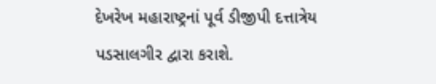દેખરેખ મહારાષ્ટ્રનાં પૂર્વ ડીજીપી દત્તાત્રેય પડસાલગીર દ્વારા કરાશે.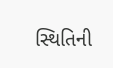સ્થિતિની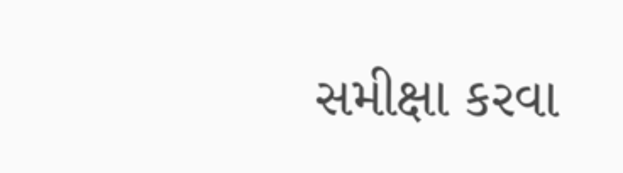સમીક્ષા કરવા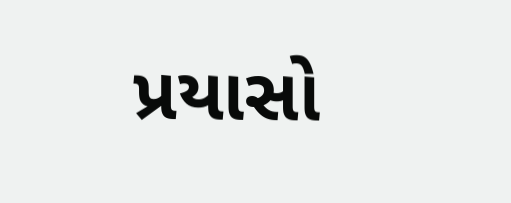પ્રયાસો